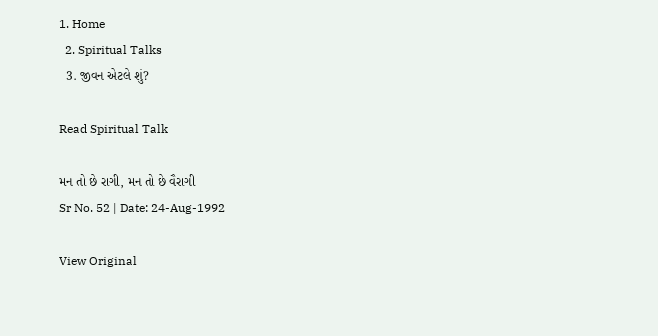1. Home
  2. Spiritual Talks
  3. જીવન એટલે શું?

Read Spiritual Talk

મન તો છે રાગી, મન તો છે વૈરાગી
Sr No. 52 | Date: 24-Aug-1992

View Original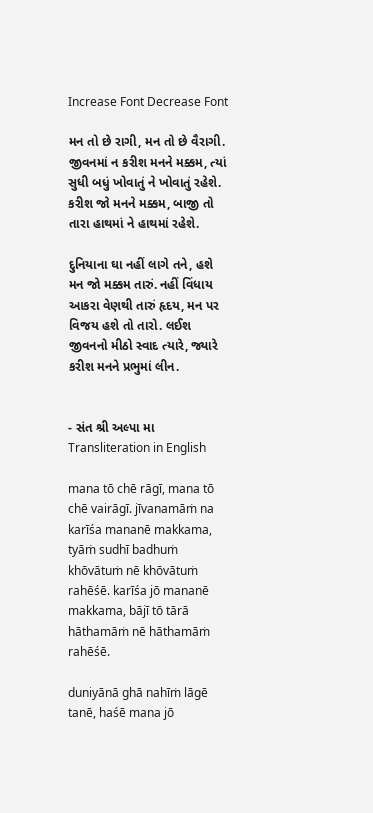Increase Font Decrease Font

મન તો છે રાગી, મન તો છે વૈરાગી. જીવનમાં ન કરીશ મનને મક્કમ, ત્યાં સુધી બધું ખોવાતું ને ખોવાતું રહેશે. કરીશ જો મનને મક્કમ, બાજી તો તારા હાથમાં ને હાથમાં રહેશે.

દુનિયાના ઘા નહીં લાગે તને, હશે મન જો મક્કમ તારું. નહીં વિંધાય આકરા વેણથી તારું હૃદય, મન પર વિજય હશે તો તારો. લઈશ જીવનનો મીઠો સ્વાદ ત્યારે, જ્યારે કરીશ મનને પ્રભુમાં લીન.


- સંત શ્રી અલ્પા મા
Transliteration in English

mana tō chē rāgī, mana tō chē vairāgī. jīvanamāṁ na karīśa mananē makkama, tyāṁ sudhī badhuṁ khōvātuṁ nē khōvātuṁ rahēśē. karīśa jō mananē makkama, bājī tō tārā hāthamāṁ nē hāthamāṁ rahēśē.

duniyānā ghā nahīṁ lāgē tanē, haśē mana jō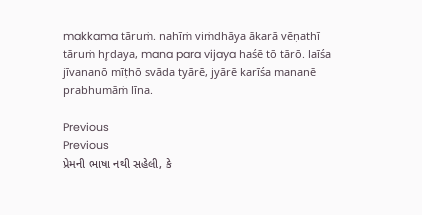makkama tāruṁ. nahīṁ viṁdhāya ākarā vēṇathī tāruṁ hr̥daya, mana para vijaya haśē tō tārō. laīśa jīvananō mīṭhō svāda tyārē, jyārē karīśa mananē prabhumāṁ līna.

Previous
Previous
પ્રેમની ભાષા નથી સહેલી, કે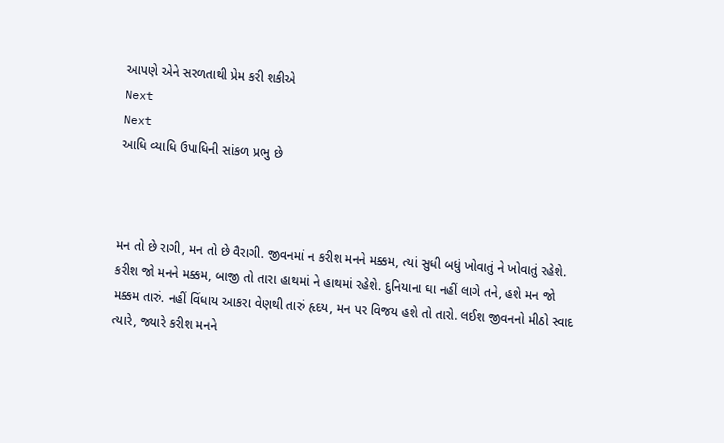આપણે એને સરળતાથી પ્રેમ કરી શકીએ
Next
Next
આધિ વ્યાધિ ઉપાધિની સાંકળ પ્રભુ છે



મન તો છે રાગી, મન તો છે વૈરાગી. જીવનમાં ન કરીશ મનને મક્કમ, ત્યાં સુધી બધું ખોવાતું ને ખોવાતું રહેશે. કરીશ જો મનને મક્કમ, બાજી તો તારા હાથમાં ને હાથમાં રહેશે. દુનિયાના ઘા નહીં લાગે તને, હશે મન જો મક્કમ તારું. નહીં વિંધાય આકરા વેણથી તારું હૃદય, મન પર વિજય હશે તો તારો. લઈશ જીવનનો મીઠો સ્વાદ ત્યારે, જ્યારે કરીશ મનને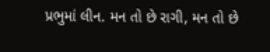પ્રભુમાં લીન. મન તો છે રાગી, મન તો છે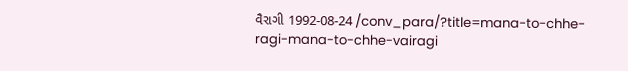વૈરાગી 1992-08-24 /conv_para/?title=mana-to-chhe-ragi-mana-to-chhe-vairagi